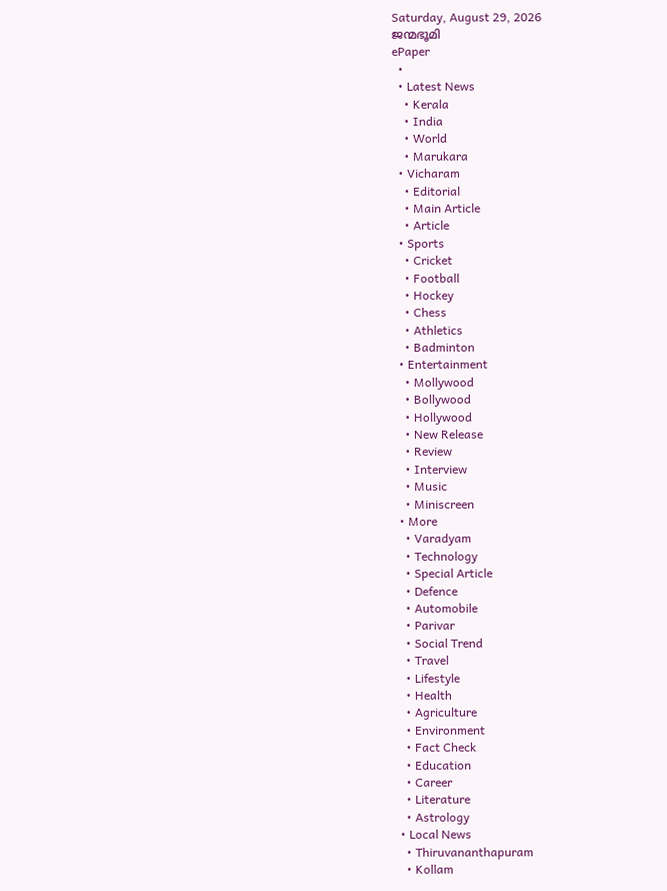Saturday, August 29, 2026
ജന്മഭൂമി
ePaper
  •
  • Latest News
    • Kerala
    • India
    • World
    • Marukara
  • Vicharam
    • Editorial
    • Main Article
    • Article
  • Sports
    • Cricket
    • Football
    • Hockey
    • Chess
    • Athletics
    • Badminton
  • Entertainment
    • Mollywood
    • Bollywood
    • Hollywood
    • New Release
    • Review
    • Interview
    • Music
    • Miniscreen
  • More
    • Varadyam
    • Technology
    • Special Article
    • Defence
    • Automobile
    • Parivar
    • Social Trend
    • Travel
    • Lifestyle
    • Health
    • Agriculture
    • Environment
    • Fact Check
    • Education
    • Career
    • Literature
    • Astrology
  • Local News
    • Thiruvananthapuram
    • Kollam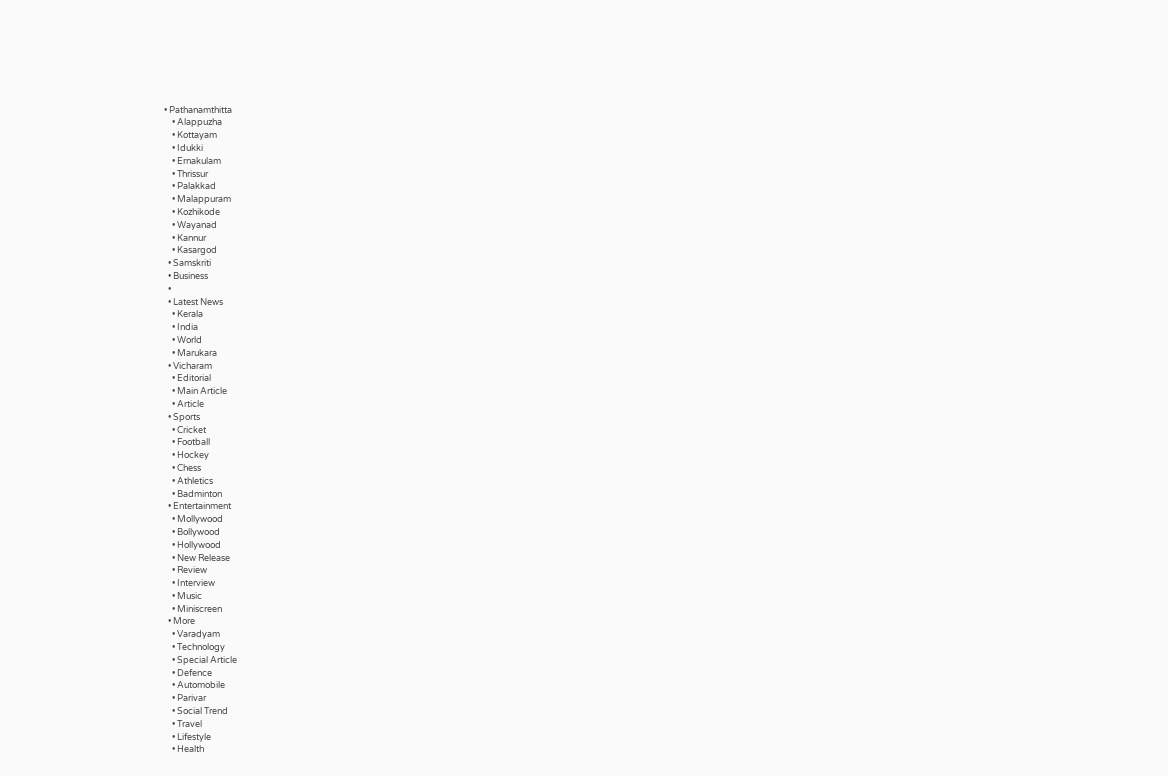• Pathanamthitta
    • Alappuzha
    • Kottayam
    • Idukki
    • Ernakulam
    • Thrissur
    • Palakkad
    • Malappuram
    • Kozhikode
    • Wayanad
    • Kannur
    • Kasargod
  • Samskriti
  • Business
  •
  • Latest News
    • Kerala
    • India
    • World
    • Marukara
  • Vicharam
    • Editorial
    • Main Article
    • Article
  • Sports
    • Cricket
    • Football
    • Hockey
    • Chess
    • Athletics
    • Badminton
  • Entertainment
    • Mollywood
    • Bollywood
    • Hollywood
    • New Release
    • Review
    • Interview
    • Music
    • Miniscreen
  • More
    • Varadyam
    • Technology
    • Special Article
    • Defence
    • Automobile
    • Parivar
    • Social Trend
    • Travel
    • Lifestyle
    • Health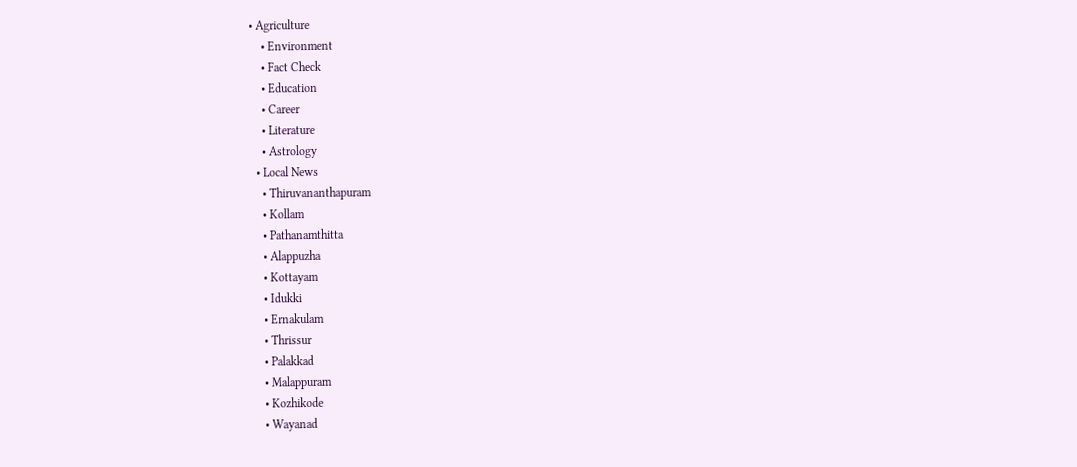• Agriculture
    • Environment
    • Fact Check
    • Education
    • Career
    • Literature
    • Astrology
  • Local News
    • Thiruvananthapuram
    • Kollam
    • Pathanamthitta
    • Alappuzha
    • Kottayam
    • Idukki
    • Ernakulam
    • Thrissur
    • Palakkad
    • Malappuram
    • Kozhikode
    • Wayanad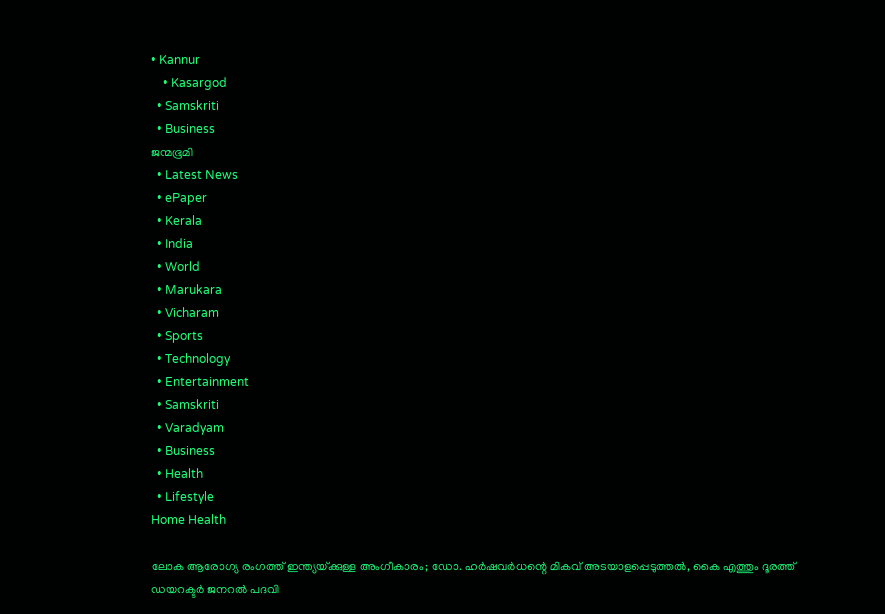• Kannur
    • Kasargod
  • Samskriti
  • Business
ജന്മഭൂമി
  • Latest News
  • ePaper
  • Kerala
  • India
  • World
  • Marukara
  • Vicharam
  • Sports
  • Technology
  • Entertainment
  • Samskriti
  • Varadyam
  • Business
  • Health
  • Lifestyle
Home Health

ലോക ആരോഗ്യ രംഗത്ത് ഇന്ത്യയ്‌ക്കുള്ള അംഗീകാരം; ഡോ. ഹര്‍ഷവര്‍ധന്റെ മികവ് അടയാളപ്പെടുത്തല്‍, കൈ എത്തും ദൂരത്ത്‌ ഡയറക്ടര്‍ ജനറല്‍ പദവി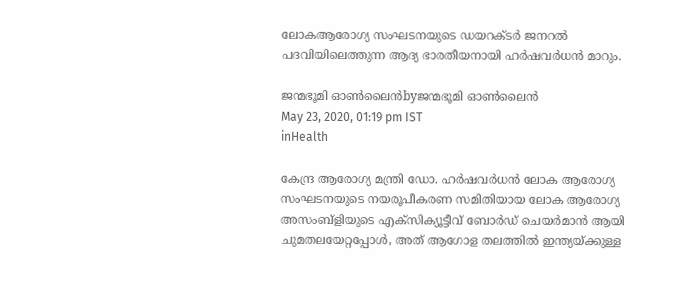ലോകആരോഗ്യ സംഘടനയുടെ ഡയറക്ടര്‍ ജനറല്‍ പദവിയിലെത്തുന്ന ആദ്യ ഭാരതീയനായി ഹര്‍ഷവര്‍ധന്‍ മാറും.

ജന്മഭൂമി ഓണ്‍ലൈന്‍byജന്മഭൂമി ഓണ്‍ലൈന്‍
May 23, 2020, 01:19 pm IST
inHealth

കേന്ദ്ര ആരോഗ്യ മന്ത്രി ഡോ. ഹര്‍ഷവര്‍ധന്‍ ലോക ആരോഗ്യ സംഘടനയുടെ നയരൂപീകരണ സമിതിയായ ലോക ആരോഗ്യ അസംബ്‌ളിയുടെ എക്‌സിക്യൂട്ടീവ് ബോര്‍ഡ് ചെയര്‍മാന്‍ ആയി ചുമതലയേറ്റപ്പോള്‍, അത് ആഗോള തലത്തില്‍ ഇന്ത്യയ്‌ക്കുള്ള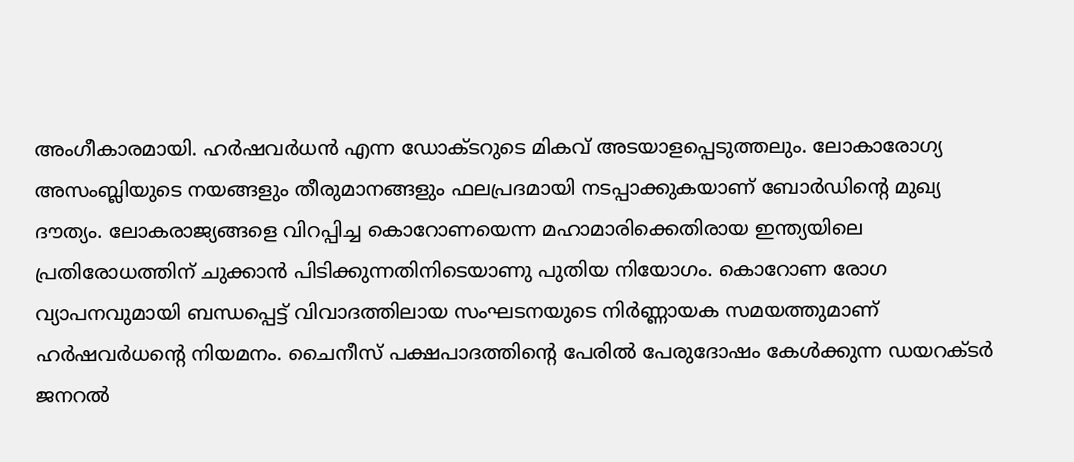അംഗീകാരമായി. ഹര്‍ഷവര്‍ധന്‍ എന്ന ഡോക്ടറുടെ മികവ് അടയാളപ്പെടുത്തലും. ലോകാരോഗ്യ അസംബ്ലിയുടെ നയങ്ങളും തീരുമാനങ്ങളും ഫലപ്രദമായി നടപ്പാക്കുകയാണ് ബോര്‍ഡിന്റെ മുഖ്യ ദൗത്യം. ലോകരാജ്യങ്ങളെ വിറപ്പിച്ച കൊറോണയെന്ന മഹാമാരിക്കെതിരായ ഇന്ത്യയിലെ പ്രതിരോധത്തിന് ചുക്കാന്‍ പിടിക്കുന്നതിനിടെയാണു പുതിയ നിയോഗം. കൊറോണ രോഗ വ്യാപനവുമായി ബന്ധപ്പെട്ട് വിവാദത്തിലായ സംഘടനയുടെ നിര്‍ണ്ണായക സമയത്തുമാണ് ഹര്‍ഷവര്‍ധന്റെ നിയമനം. ചൈനീസ് പക്ഷപാദത്തിന്റെ പേരില്‍ പേരുദോഷം കേള്‍ക്കുന്ന ഡയറക്ടര്‍ ജനറല്‍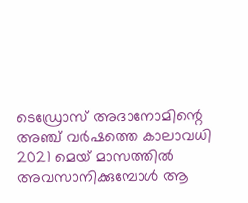ടെഡ്രോസ് അദാനോമിന്റെ അഞ്ച് വര്‍ഷത്തെ കാലാവധി 2021 മെയ് മാസത്തില്‍ അവസാനിക്കുമ്പോള്‍ ആ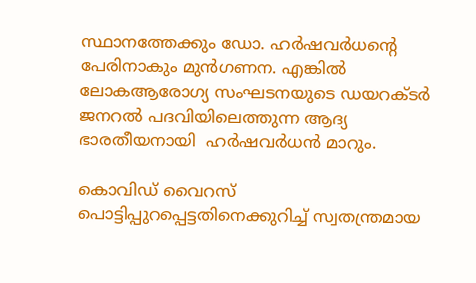സ്ഥാനത്തേക്കും ഡോ. ഹര്‍ഷവര്‍ധന്റെ പേരിനാകും മുന്‍ഗണന. എങ്കില്‍  ലോകആരോഗ്യ സംഘടനയുടെ ഡയറക്ടര്‍ ജനറല്‍ പദവിയിലെത്തുന്ന ആദ്യ ഭാരതീയനായി  ഹര്‍ഷവര്‍ധന്‍ മാറും.

കൊവിഡ് വൈറസ് പൊട്ടിപ്പുറപ്പെട്ടതിനെക്കുറിച്ച് സ്വതന്ത്രമായ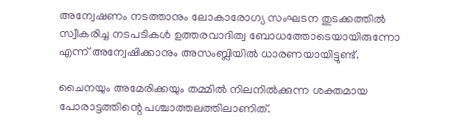അന്വേഷണം നടത്താനും ലോകാരോഗ്യ സംഘടന തുടക്കത്തില്‍ സ്വീകരിച്ച നടപടികള്‍ ഉത്തരവാദിത്വ ബോധത്തോടെയായിരുന്നോ എന്ന് അന്വേഷിക്കാനും അസംബ്ലിയില്‍ ധാരണയായിട്ടുണ്ട്.

ചൈനയും അമേരിക്കയും തമ്മില്‍ നിലനില്‍ക്കുന്ന ശക്തമായ പോരാട്ടത്തിന്റെ പശ്ചാത്തലത്തിലാണിത്.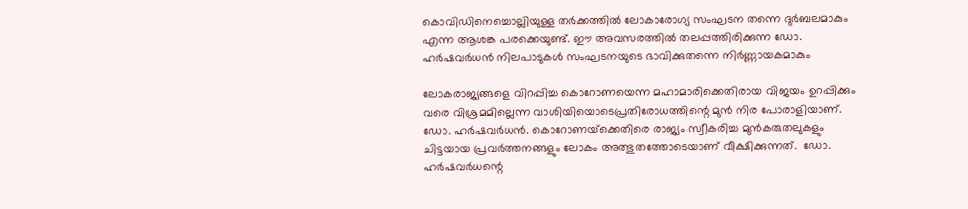കൊവിഡിനെച്ചൊല്ലിയുള്ള തര്‍ക്കത്തില്‍ ലോകാരോഗ്യ സംഘടന തന്നെ ദുര്‍ബലമാകും എന്ന ആശങ്ക പരക്കെയുണ്ട്. ഈ അവസരത്തില്‍ തലപ്പത്തിരിക്കുന്ന ഡോ. ഹര്‍ഷവര്‍ധന്‍ നിലപാടുകള്‍ സംഘടനയുടെ ഭാവിക്കുതന്നെ നിര്‍ണ്ണായകമാകും

ലോകരാജ്യങ്ങളെ വിറപ്പിച്ച കൊറോണയെന്ന മഹാമാരിക്കെതിരായ വിജയം ഉറപ്പിക്കും വരെ വിശ്രമമില്ലെന്ന വാശിയിയൊടെപ്രതിരോധത്തിന്റെ മുന്‍ നിര പോരാളിയാണ്. ഡോ. ഹര്‍ഷവര്‍ധന്‍. കൊറോണയ്‌ക്കെതിരെ രാജ്യം സ്വീകരിച്ച മുന്‍കരുതലുകളും ചിട്ടയായ പ്രവര്‍ത്തനങ്ങളും ലോകം അത്ഭുതത്തോടെയാണ് വീക്ഷിക്കുന്നത്.  ഡോ. ഹര്‍ഷവര്‍ധന്റെ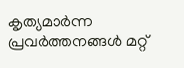കൃത്യമാര്‍ന്ന പ്രവര്‍ത്തനങ്ങള്‍ മറ്റ്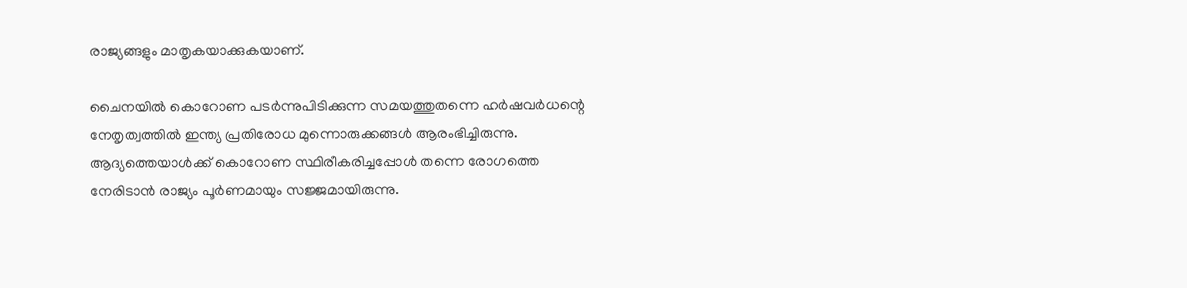രാജ്യങ്ങളും മാതൃകയാക്കുകയാണ്.

ചൈനയില്‍ കൊറോണ പടര്‍ന്നുപിടിക്കുന്ന സമയത്തുതന്നെ ഹര്‍ഷവര്‍ധന്റെ നേതൃത്വത്തില്‍ ഇന്ത്യ പ്രതിരോധ മുന്നൊരുക്കങ്ങള്‍ ആരംഭിച്ചിരുന്നു. ആദ്യത്തെയാള്‍ക്ക് കൊറോണ സ്ഥിരീകരിച്ചപ്പോള്‍ തന്നെ രോഗത്തെ നേരിടാന്‍ രാജ്യം പൂര്‍ണമായും സജ്ജമായിരുന്നു.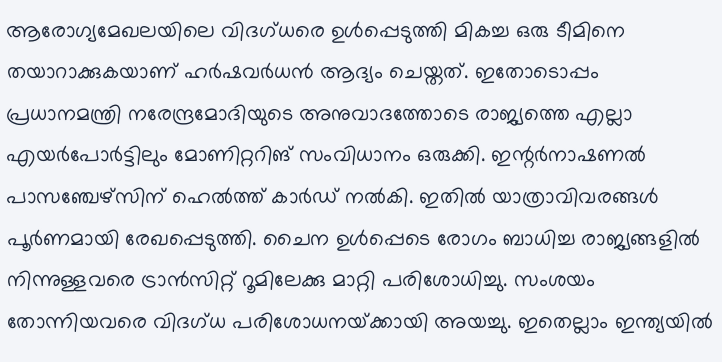ആരോഗ്യമേഖലയിലെ വിദഗ്ധരെ ഉള്‍പ്പെടുത്തി മികച്ച ഒരു ടീമിനെ തയാറാക്കുകയാണ് ഹര്‍ഷവര്‍ധന്‍ ആദ്യം ചെയ്തത്. ഇതോടൊപ്പം പ്രധാനമന്ത്രി നരേന്ദ്രമോദിയുടെ അനുവാദത്തോടെ രാജ്യത്തെ എല്ലാ എയര്‍പോര്‍ട്ടിലും മോണിറ്ററിങ് സംവിധാനം ഒരുക്കി. ഇന്റര്‍നാഷണല്‍ പാസഞ്ചേഴ്‌സിന് ഹെല്‍ത്ത് കാര്‍ഡ് നല്‍കി. ഇതില്‍ യാത്രാവിവരങ്ങള്‍ പൂര്‍ണമായി രേഖപ്പെടുത്തി. ചൈന ഉള്‍പ്പെടെ രോഗം ബാധിച്ച രാജ്യങ്ങളില്‍ നിന്നുള്ളവരെ ട്രാന്‍സിറ്റ് റൂമിലേക്കു മാറ്റി പരിശോധിച്ചു. സംശയം തോന്നിയവരെ വിദഗ്ധ പരിശോധനയ്‌ക്കായി അയച്ചു. ഇതെല്ലാം ഇന്ത്യയില്‍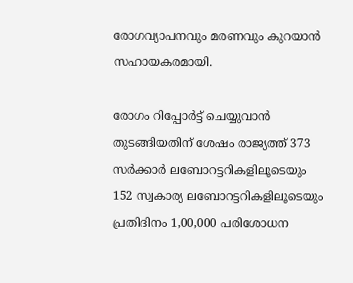രോഗവ്യാപനവും മരണവും കുറയാന്‍ സഹായകരമായി.

രോഗം റിപ്പോര്‍ട്ട് ചെയ്യുവാന്‍ തുടങ്ങിയതിന് ശേഷം രാജ്യത്ത് 373 സര്‍ക്കാര്‍ ലബോറട്ടറികളിലൂടെയും 152 സ്വകാര്യ ലബോറട്ടറികളിലൂടെയും പ്രതിദിനം 1,00,000 പരിശോധന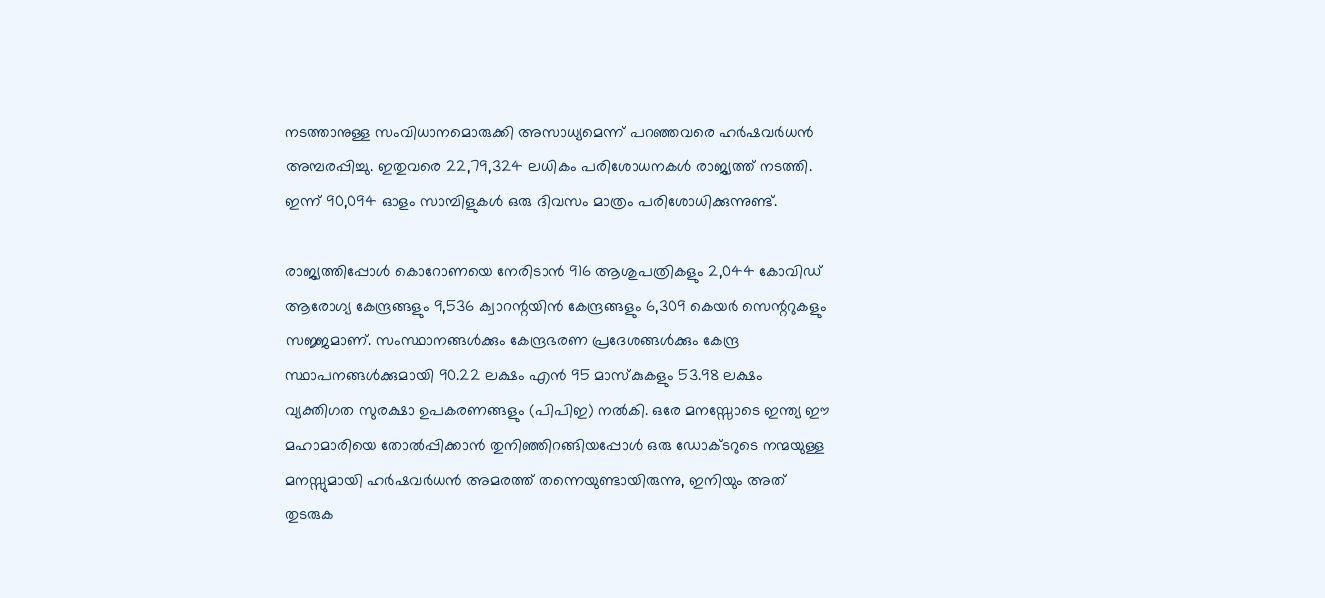നടത്താനുള്ള സംവിധാനമൊരുക്കി അസാധ്യമെന്ന് പറഞ്ഞവരെ ഹര്‍ഷവര്‍ധന്‍ അമ്പരപ്പിച്ചു. ഇതുവരെ 22,79,324 ലധികം പരിശോധനകള്‍ രാജ്യത്ത് നടത്തി. ഇന്ന് 90,094 ഓളം സാമ്പിളുകള്‍ ഒരു ദിവസം മാത്രം പരിശോധിക്കുന്നുണ്ട്.

രാജ്യത്തിപ്പോള്‍ കൊറോണയെ നേരിടാന്‍ 916 ആശുപത്രികളും 2,044 കോവിഡ് ആരോഗ്യ കേന്ദ്രങ്ങളും 9,536 ക്വാറന്റയിന്‍ കേന്ദ്രങ്ങളും 6,309 കെയര്‍ സെന്ററുകളും സജ്ജമാണ്. സംസ്ഥാനങ്ങള്‍ക്കും കേന്ദ്രഭരണ പ്രദേശങ്ങള്‍ക്കും കേന്ദ്ര സ്ഥാപനങ്ങള്‍ക്കുമായി 90.22 ലക്ഷം എന്‍ 95 മാസ്‌കുകളും 53.98 ലക്ഷം വ്യക്തിഗത സുരക്ഷാ ഉപകരണങ്ങളും (പിപിഇ) നല്‍കി. ഒരേ മനസ്സോടെ ഇന്ത്യ ഈ മഹാമാരിയെ തോല്‍പ്പിക്കാന്‍ തുനിഞ്ഞിറങ്ങിയപ്പോള്‍ ഒരു ഡോക്ടറുടെ നന്മയുള്ള മനസ്സുമായി ഹര്‍ഷവര്‍ധന്‍ അമരത്ത് തന്നെയുണ്ടായിരുന്നു, ഇനിയും അത് തുടരുക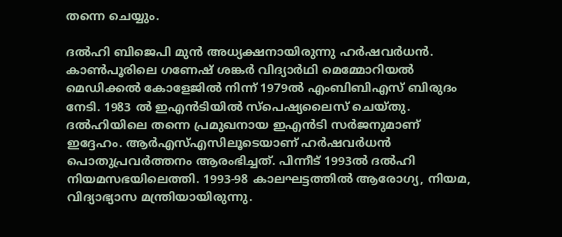തന്നെ ചെയ്യും.

ദല്‍ഹി ബിജെപി മുന്‍ അധ്യക്ഷനായിരുന്നു ഹര്‍ഷവര്‍ധന്‍. കാണ്‍പൂരിലെ ഗണേഷ് ശങ്കര്‍ വിദ്യാര്‍ഥി മെമ്മോറിയല്‍ മെഡിക്കല്‍ കോളേജില്‍ നിന്ന് 1979ല്‍ എംബിബിഎസ് ബിരുദം നേടി. 1983 ല്‍ ഇഎന്‍ടിയില്‍ സ്പെഷ്യലൈസ് ചെയ്തു. ദല്‍ഹിയിലെ തന്നെ പ്രമുഖനായ ഇഎന്‍ടി സര്‍ജനുമാണ് ഇദ്ദേഹം. ആര്‍എസ്എസിലൂടെയാണ് ഹര്‍ഷവര്‍ധന്‍ പൊതുപ്രവര്‍ത്തനം ആരംഭിച്ചത്. പിന്നീട് 1993ല്‍ ദല്‍ഹി നിയമസഭയിലെത്തി. 1993-98 കാലഘട്ടത്തില്‍ ആരോഗ്യ, നിയമ, വിദ്യാഭ്യാസ മന്ത്രിയായിരുന്നു.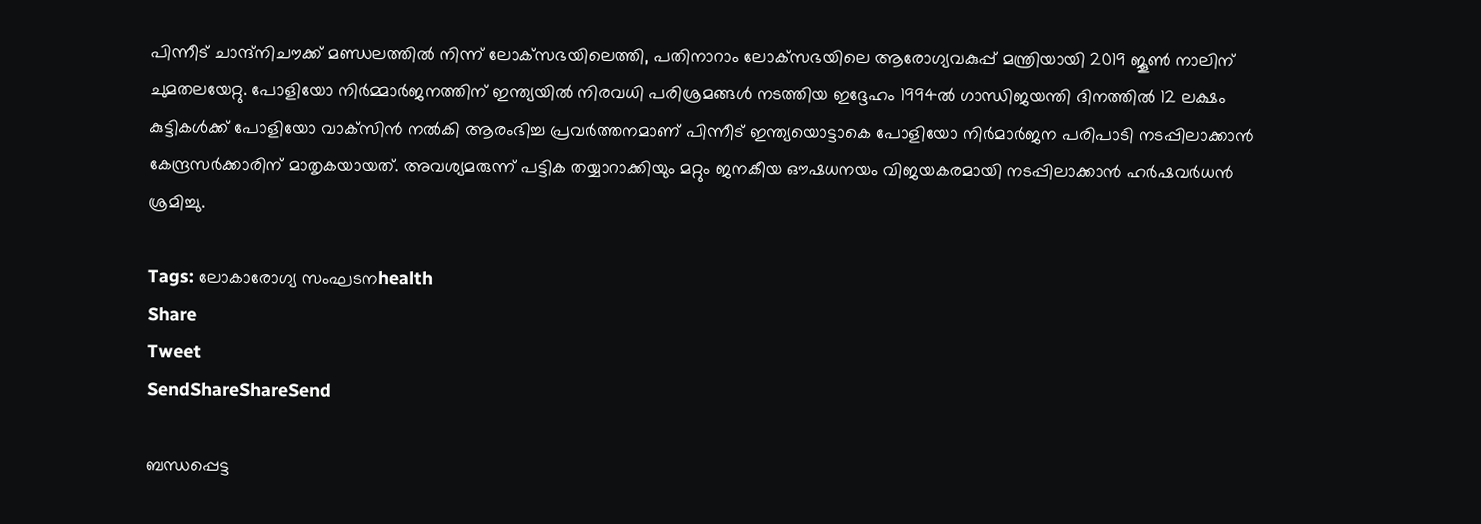പിന്നീട് ചാന്ദ്‌നിചൗക്ക് മണ്ഡലത്തില്‍ നിന്ന് ലോക്‌സഭയിലെത്തി, പതിനാറാം ലോക്‌സഭയിലെ ആരോഗ്യവകുപ്പ് മന്ത്രിയായി 2019 ജൂണ്‍ നാലിന് ചുമതലയേറ്റു. പോളിയോ നിര്‍മ്മാര്‍ജനത്തിന് ഇന്ത്യയില്‍ നിരവധി പരിശ്രമങ്ങള്‍ നടത്തിയ ഇദ്ദേഹം 1994ല്‍ ഗാന്ധിജയന്തി ദിനത്തില്‍ 12 ലക്ഷം കുട്ടികള്‍ക്ക് പോളിയോ വാക്‌സിന്‍ നല്‍കി ആരംഭിച്ച പ്രവര്‍ത്തനമാണ് പിന്നീട് ഇന്ത്യയൊട്ടാകെ പോളിയോ നിര്‍മാര്‍ജന പരിപാടി നടപ്പിലാക്കാന്‍ കേന്ദ്രസര്‍ക്കാരിന് മാതൃകയായത്. അവശ്യമരുന്ന് പട്ടിക തയ്യാറാക്കിയും മറ്റും ജനകീയ ഔഷധനയം വിജയകരമായി നടപ്പിലാക്കാന്‍ ഹര്‍ഷവര്‍ധന്‍ ശ്രമിച്ചു.

Tags: ലോകാരോഗ്യ സംഘടനhealth
Share
Tweet
SendShareShareSend

ബന്ധപ്പെട്ട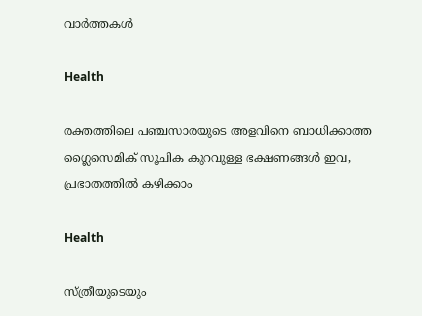വാര്‍ത്തകള്‍

Health

രക്തത്തിലെ പഞ്ചസാരയുടെ അളവിനെ ബാധിക്കാത്ത ഗ്ലൈസെമിക് സൂചിക കുറവുള്ള ഭക്ഷണങ്ങൾ ഇവ, പ്രഭാതത്തിൽ കഴിക്കാം

Health

സ്ത്രീയുടെയും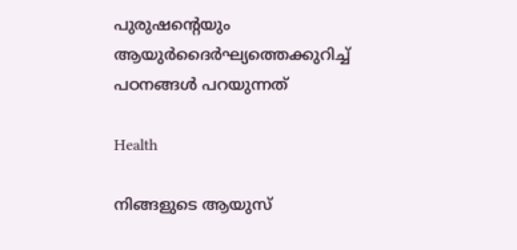പുരുഷന്റെയും ആയുര്‍ദൈര്‍ഘ്യത്തെക്കുറിച്ച് പഠനങ്ങള്‍ പറയുന്നത്

Health

നിങ്ങളുടെ ആയുസ്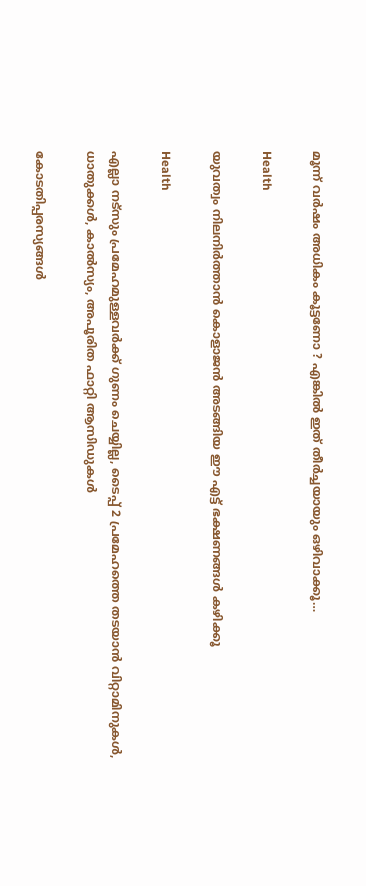മൂന്ന് വര്‍ഷം അധികം കൂട്ടണോ ? എങ്കില്‍ ഇത് തീര്‍ച്ചയായും ഒഴിവാക്കൂ…

Health

യുവത്വം നിലനിർത്താൻ കൊളാജൻ അടങ്ങിയ ഈ എട്ട് ഭക്ഷണങ്ങൾ കഴിക്കൂ

Health

എല്ലാ നട്‌സും പ്രമേഹമുള്ളവര്‍ക്ക് ഗുണം ചെയ്യില്ല, ടൈപ്പ് 2 പ്രമേഹത്തെ തടയാൻ വിറ്റാമിനുകള്‍, ധാതുക്കള്‍, കാല്‍സ്യം, അപൂരിത ഫാറ്റി ആസിഡുകള്‍

കോടതിപ്പരസ്യങ്ങള്‍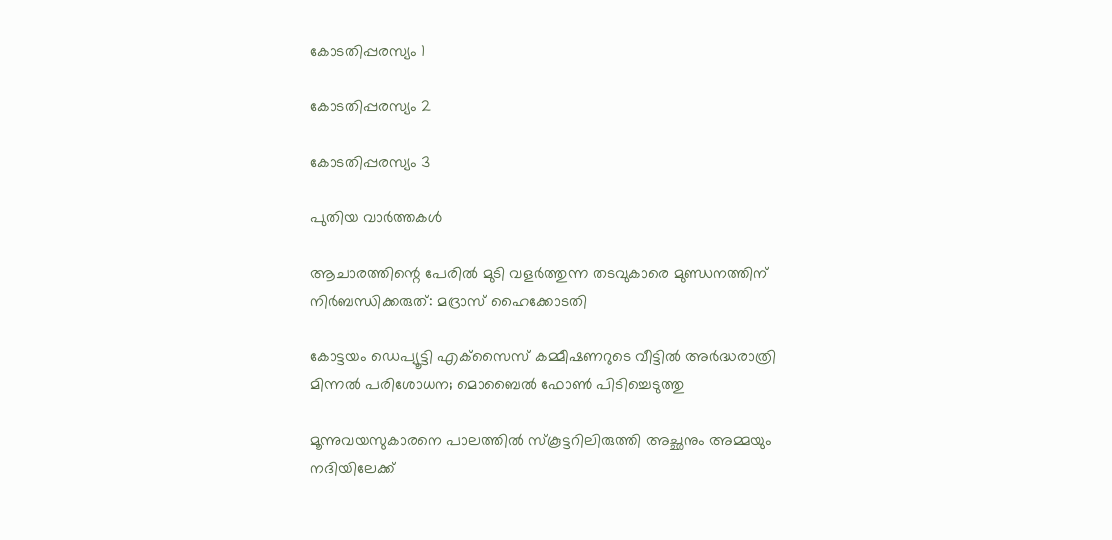കോടതിപ്പരസ്യം 1

കോടതിപ്പരസ്യം 2

കോടതിപ്പരസ്യം 3

പുതിയ വാര്‍ത്തകള്‍

ആചാരത്തിന്റെ പേരില്‍ മുടി വളര്‍ത്തുന്ന തടവുകാരെ മുണ്ഡനത്തിന് നിര്‍ബന്ധിക്കരുത്: മദ്രാസ് ഹൈക്കോടതി

കോട്ടയം ഡെപ്യൂട്ടി എക്‌സൈസ് കമ്മീഷണറുടെ വീട്ടിൽ അർദ്ധരാത്രി മിന്നൽ പരിശോധന; മൊബൈൽ ഫോൺ പിടിച്ചെടുത്തു

മൂന്നുവയസുകാരനെ പാലത്തില്‍ സ്കൂട്ടറിലിരുത്തി അച്ഛനും അമ്മയും നദിയിലേക്ക്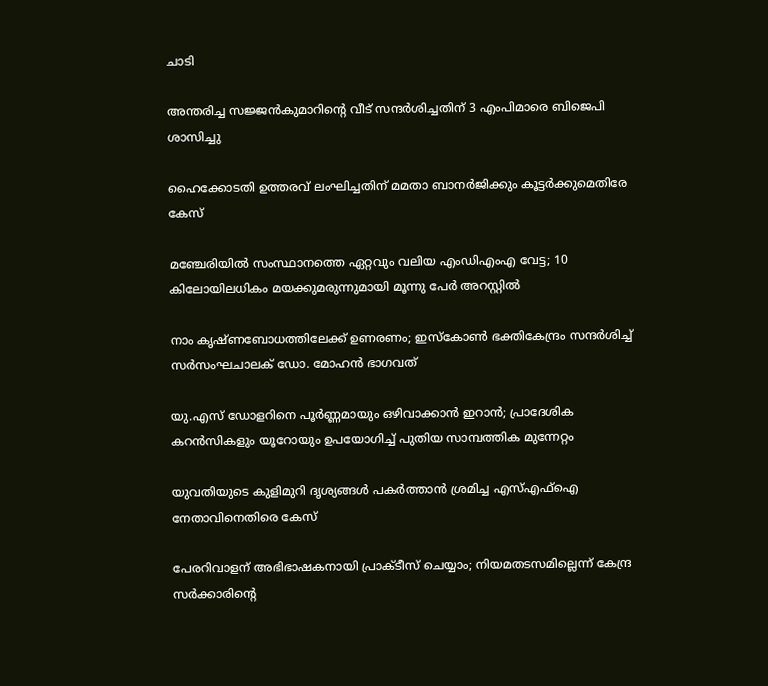ചാടി

അന്തരിച്ച സജ്ജൻകുമാറിന്റെ വീട് സന്ദർശിച്ചതിന് 3 എംപിമാരെ ബിജെപി ശാസിച്ചു

ഹൈക്കോടതി ഉത്തരവ് ലംഘിച്ചതിന് മമതാ ബാനർജിക്കും കൂട്ടർക്കുമെതിരേ കേസ്

മഞ്ചേരിയിൽ സംസ്ഥാനത്തെ ഏറ്റവും വലിയ എംഡിഎംഎ വേട്ട; 10 കിലോയിലധികം മയക്കുമരുന്നുമായി മൂന്നു പേർ അറസ്റ്റിൽ

നാം കൃഷ്ണബോധത്തിലേക്ക് ഉണരണം; ഇസ്‌കോണ്‍ ഭക്തികേന്ദ്രം സന്ദര്‍ശിച്ച് സര്‍സംഘചാലക് ഡോ. മോഹന്‍ ഭാഗവത്

യു.എസ് ഡോളറിനെ പൂർണ്ണമായും ഒഴിവാക്കാൻ ഇറാൻ; പ്രാദേശിക കറൻസികളും യൂറോയും ഉപയോഗിച്ച് പുതിയ സാമ്പത്തിക മുന്നേറ്റം

യുവതിയുടെ കുളിമുറി ദൃശ്യങ്ങൾ പകർത്താൻ ശ്രമിച്ച എസ്എഫ്ഐ നേതാവിനെതിരെ കേസ്

പേരറിവാളന് അഭിഭാഷകനായി പ്രാക്ടീസ് ചെയ്യാം; നിയമതടസമില്ലെന്ന് കേന്ദ്ര സർക്കാരിന്റെ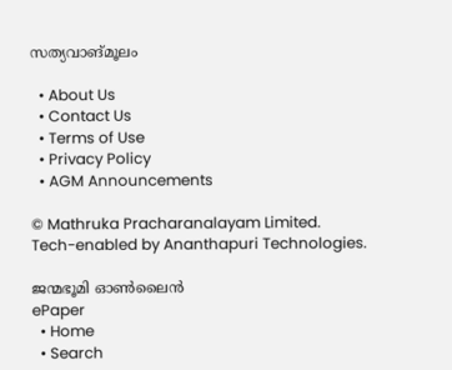സത്യവാങ്മൂലം

  • About Us
  • Contact Us
  • Terms of Use
  • Privacy Policy
  • AGM Announcements

© Mathruka Pracharanalayam Limited.
Tech-enabled by Ananthapuri Technologies.

ജന്മഭൂമി ഓണ്‍ലൈന്‍
ePaper
  • Home
  • Search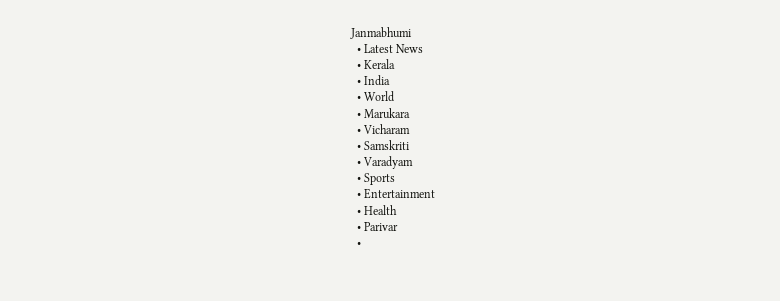Janmabhumi
  • Latest News
  • Kerala
  • India
  • World
  • Marukara
  • Vicharam
  • Samskriti
  • Varadyam
  • Sports
  • Entertainment
  • Health
  • Parivar
  •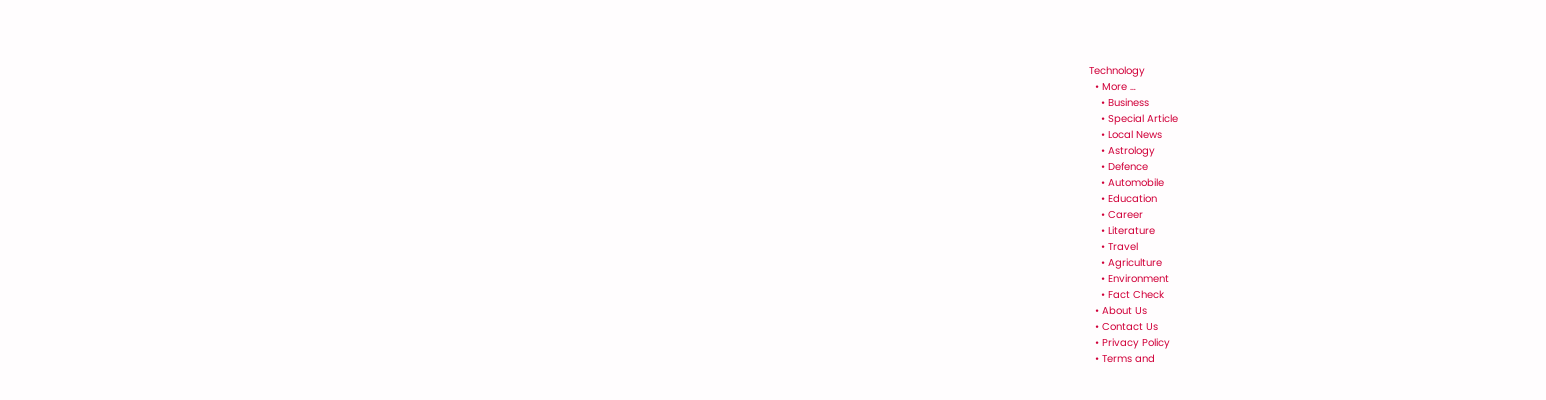Technology
  • More …
    • Business
    • Special Article
    • Local News
    • Astrology
    • Defence
    • Automobile
    • Education
    • Career
    • Literature
    • Travel
    • Agriculture
    • Environment
    • Fact Check
  • About Us
  • Contact Us
  • Privacy Policy
  • Terms and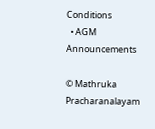Conditions
  • AGM Announcements

© Mathruka Pracharanalayam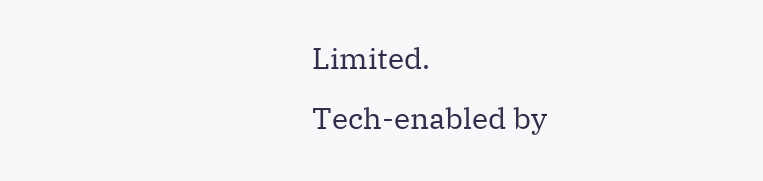Limited.
Tech-enabled by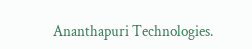Ananthapuri Technologies.